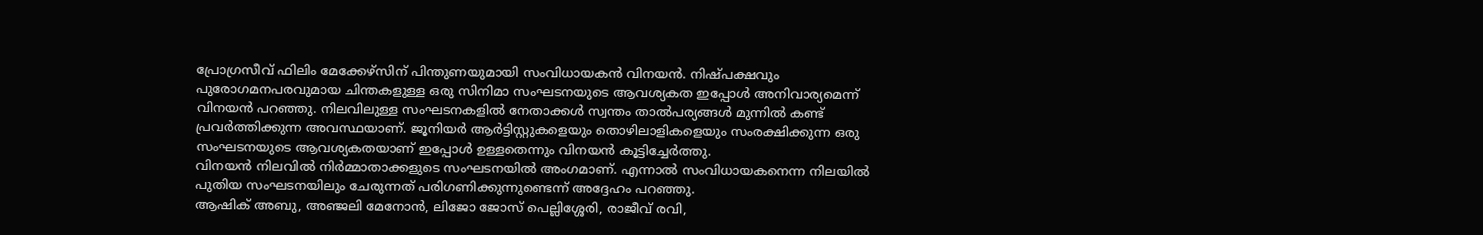പ്രോഗ്രസീവ് ഫിലിം മേക്കേഴ്സിന് പിന്തുണയുമായി സംവിധായകൻ വിനയൻ. നിഷ്പക്ഷവും പുരോഗമനപരവുമായ ചിന്തകളുള്ള ഒരു സിനിമാ സംഘടനയുടെ ആവശ്യകത ഇപ്പോൾ അനിവാര്യമെന്ന് വിനയൻ പറഞ്ഞു. നിലവിലുള്ള സംഘടനകളിൽ നേതാക്കൾ സ്വന്തം താൽപര്യങ്ങൾ മുന്നിൽ കണ്ട് പ്രവർത്തിക്കുന്ന അവസ്ഥയാണ്. ജൂനിയർ ആർട്ടിസ്റ്റുകളെയും തൊഴിലാളികളെയും സംരക്ഷിക്കുന്ന ഒരു സംഘടനയുടെ ആവശ്യകതയാണ് ഇപ്പോൾ ഉള്ളതെന്നും വിനയൻ കൂട്ടിച്ചേർത്തു.
വിനയൻ നിലവിൽ നിർമ്മാതാക്കളുടെ സംഘടനയിൽ അംഗമാണ്. എന്നാൽ സംവിധായകനെന്ന നിലയിൽ പുതിയ സംഘടനയിലും ചേരുന്നത് പരിഗണിക്കുന്നുണ്ടെന്ന് അദ്ദേഹം പറഞ്ഞു.
ആഷിക് അബു, അഞ്ജലി മേനോൻ, ലിജോ ജോസ് പെല്ലിശ്ശേരി, രാജീവ് രവി,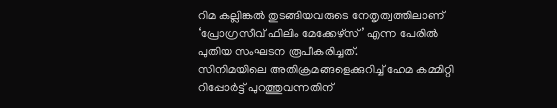റിമ കല്ലിങ്കൽ തുടങ്ങിയവരുടെ നേതൃത്വത്തിലാണ് ‘പ്രോഗ്രസീവ് ഫിലിം മേക്കേഴ്സ്’ എന്ന പേരിൽ പുതിയ സംഘടന രൂപീകരിച്ചത്.
സിനിമയിലെ അതിക്രമങ്ങളെക്കുറിച്ച് ഹേമ കമ്മിറ്റി റിപ്പോർട്ട് പുറത്തുവന്നതിന്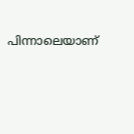പിന്നാലെയാണ്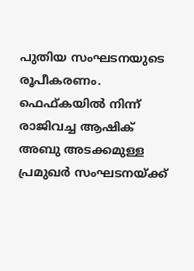പുതിയ സംഘടനയുടെ രൂപീകരണം. ഫെഫ്കയിൽ നിന്ന് രാജിവച്ച ആഷിക് അബു അടക്കമുള്ള പ്രമുഖർ സംഘടനയ്ക്ക്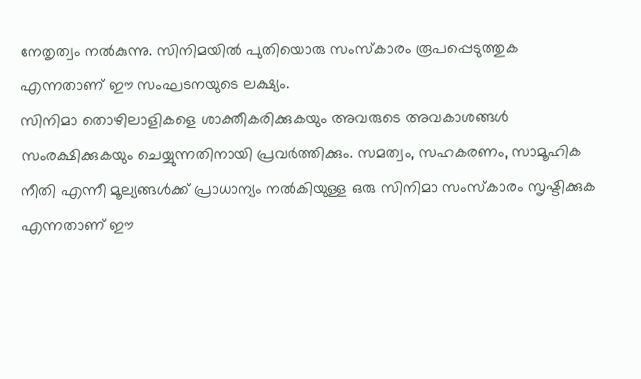നേതൃത്വം നൽകുന്നു. സിനിമയിൽ പുതിയൊരു സംസ്കാരം രൂപപ്പെടുത്തുക എന്നതാണ് ഈ സംഘടനയുടെ ലക്ഷ്യം.
സിനിമാ തൊഴിലാളികളെ ശാക്തീകരിക്കുകയും അവരുടെ അവകാശങ്ങൾ സംരക്ഷിക്കുകയും ചെയ്യുന്നതിനായി പ്രവർത്തിക്കും. സമത്വം, സഹകരണം, സാമൂഹിക നീതി എന്നീ മൂല്യങ്ങൾക്ക് പ്രാധാന്യം നൽകിയുള്ള ഒരു സിനിമാ സംസ്കാരം സൃഷ്ടിക്കുക എന്നതാണ് ഈ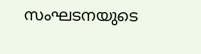സംഘടനയുടെ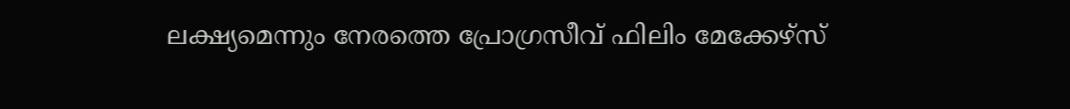ലക്ഷ്യമെന്നും നേരത്തെ പ്രോഗ്രസീവ് ഫിലിം മേക്കേഴ്സ്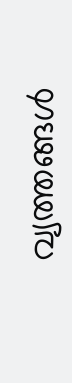വ്യത്തങ്ങൾ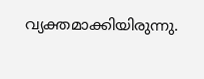വ്യക്തമാക്കിയിരുന്നു.